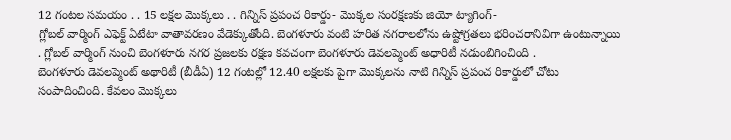12 గంటల సమయం . . 15 లక్షల మొక్కలు . . గిన్నిస్ ప్రపంచ రికార్డు- మొక్కల సంరక్షణకు జియో ట్యాగింగ్-
గ్లోబల్ వార్మింగ్ ఎఫెక్ట్ ఏటేటా వాతావరణం వేడెక్కుతోంది. బెంగళూరు వంటి హరిత నగరాలలోను ఉష్టోగ్రతలు భరించరానివిగా ఉంటున్నాయి . గ్లోబల్ వార్మింగ్ నుంచి బెంగళూరు నగర ప్రజలకు రక్షణ కవచంగా బెంగళూరు డెవలప్మెంట్ అధారిటీ నడుంబిగించింది .
బెంగళూరు డెవలప్మెంట్ అథారిటీ (బీడీఏ) 12 గంటల్లో 12.40 లక్షలకు పైగా మొక్కలను నాటి గిన్నిస్ ప్రపంచ రికార్డులో చోటు సంపాదించింది. కేవలం మొక్కలు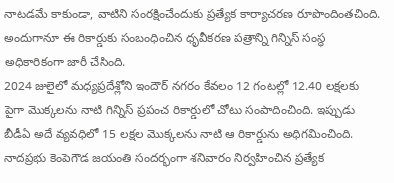నాటడమే కాకుండా, వాటిని సంరక్షించేందుకు ప్రత్యేక కార్యాచరణ రూపొందింతచింది. అందుగానూ ఈ రికార్డుకు సంబంధించిన ధృవీకరణ పత్రాన్ని గిన్నిస్ సంస్థ అధికారికంగా జారీ చేసింది.
2024 జులైలో మధ్యప్రదేశ్లోని ఇందౌర్ నగరం కేవలం 12 గంటల్లో 12.40 లక్షలకు పైగా మొక్కలను నాటి గిన్నిస్ ప్రపంచ రికార్డులో చోటు సంపాదించింది. ఇప్పుడు బీడీఏ అదే వ్యవధిలో 15 లక్షల మొక్కలను నాటి ఆ రికార్డును అధిగమించింది. నాదప్రభు కెంపెగౌడ జయంతి సందర్భంగా శనివారం నిర్వహించిన ప్రత్యేక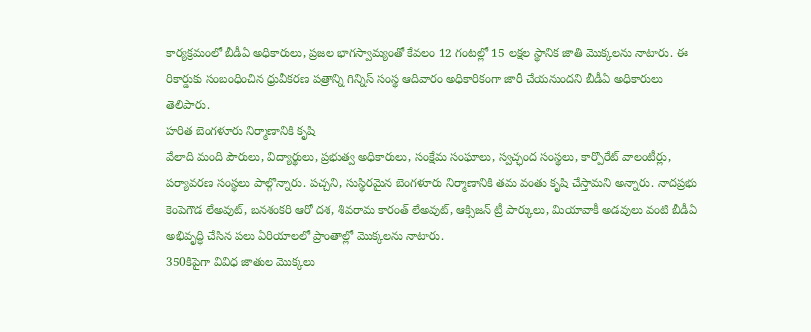కార్యక్రమంలో బీడీఏ అధికారులు, ప్రజల భాగస్వామ్యంతో కేవలం 12 గంటల్లో 15 లక్షల స్థానిక జాతి మొక్కలను నాటారు. ఈ రికార్డుకు సంబంధించిన ధ్రువీకరణ పత్రాన్ని గిన్నిస్ సంస్థ ఆదివారం అధికారికంగా జారీ చేయనుందని బీడీఏ అధికారులు తెలిపారు.
హరిత బెంగళూరు నిర్మాణానికి కృషి
వేలాది మంది పౌరులు, విద్యార్థులు, ప్రభుత్వ అధికారులు, సంక్షేమ సంఘాలు, స్వచ్ఛంద సంస్థలు, కార్పొరేట్ వాలంటీర్లు, పర్యావరణ సంస్థలు పాల్గొన్నారు. పచ్చని, సుస్థిరమైన బెంగళూరు నిర్మాణానికి తమ వంతు కృషి చేస్తామని అన్నారు. నాదప్రభు కెంపెగౌడ లేఅవుట్, బనశంకరి ఆరో దశ, శివరామ కారంత్ లేఅవుట్, ఆక్సిజన్ ట్రీ పార్కులు, మియావాకీ అడవులు వంటి బీడీఏ అభివృద్ధి చేసిన పలు ఏరియాలలో ప్రాంతాల్లో మొక్కలను నాటారు.
350కిపైగా వివిధ జాతుల మొక్కలు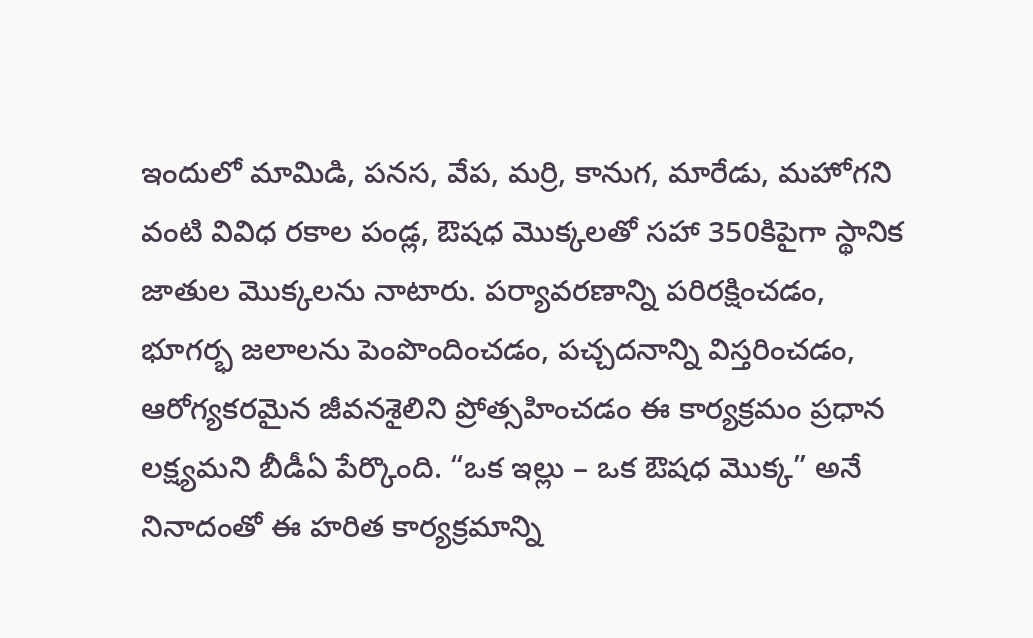ఇందులో మామిడి, పనస, వేప, మర్రి, కానుగ, మారేడు, మహోగని వంటి వివిధ రకాల పండ్ల, ఔషధ మొక్కలతో సహా 350కిపైగా స్థానిక జాతుల మొక్కలను నాటారు. పర్యావరణాన్ని పరిరక్షించడం, భూగర్భ జలాలను పెంపొందించడం, పచ్చదనాన్ని విస్తరించడం, ఆరోగ్యకరమైన జీవనశైలిని ప్రోత్సహించడం ఈ కార్యక్రమం ప్రధాన లక్ష్యమని బీడీఏ పేర్కొంది. “ఒక ఇల్లు – ఒక ఔషధ మొక్క” అనే నినాదంతో ఈ హరిత కార్యక్రమాన్ని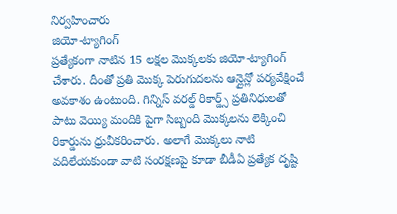నిర్వహించారు
జియో-ట్యాగింగ్
ప్రత్యేకంగా నాటిన 15 లక్షల మొక్కలకు జియో-ట్యాగింగ్ చేశారు. దీంతో ప్రతి మొక్క పెరుగుదలను ఆన్లైన్లో పర్యవేక్షించే అవకాశం ఉంటుంది. గిన్నిస్ వరల్డ్ రికార్డ్స్ ప్రతినిధులతో పాటు వెయ్యి మందికి పైగా సిబ్బంది మొక్కలను లెక్కించి రికార్డును ధ్రువీకరించారు. అలాగే మొక్కలు నాటి వదిలేయకుండా వాటి సంరక్షణపై కూడా బీడీఏ ప్రత్యేక దృష్టి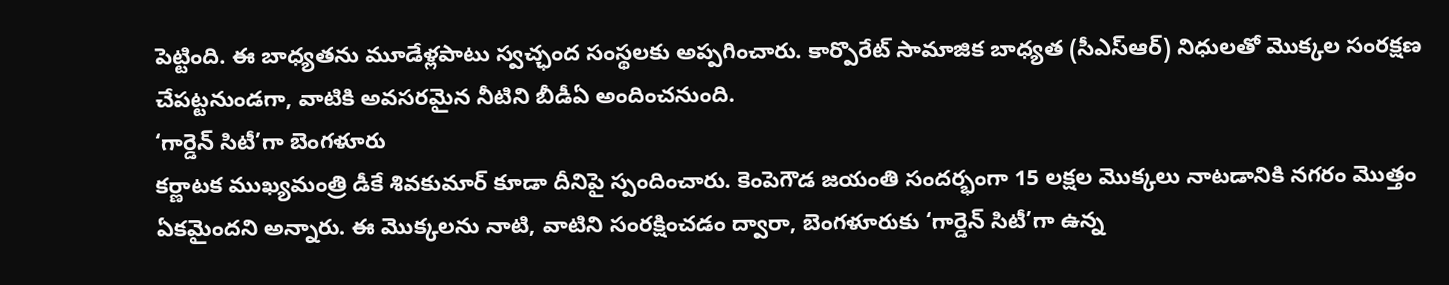పెట్టింది. ఈ బాధ్యతను మూడేళ్లపాటు స్వచ్ఛంద సంస్థలకు అప్పగించారు. కార్పొరేట్ సామాజిక బాధ్యత (సీఎస్ఆర్) నిధులతో మొక్కల సంరక్షణ చేపట్టనుండగా, వాటికి అవసరమైన నీటిని బీడీఏ అందించనుంది.
‘గార్డెన్ సిటీ’గా బెంగళూరు
కర్ణాటక ముఖ్యమంత్రి డీకే శివకుమార్ కూడా దీనిపై స్పందించారు. కెంపెగౌడ జయంతి సందర్భంగా 15 లక్షల మొక్కలు నాటడానికి నగరం మొత్తం ఏకమైందని అన్నారు. ఈ మొక్కలను నాటి, వాటిని సంరక్షించడం ద్వారా, బెంగళూరుకు ‘గార్డెన్ సిటీ’గా ఉన్న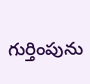గుర్తింపును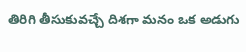తిరిగి తీసుకువచ్చే దిశగా మనం ఒక అడుగు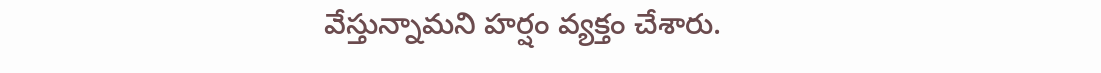వేస్తున్నామని హర్షం వ్యక్తం చేశారు.